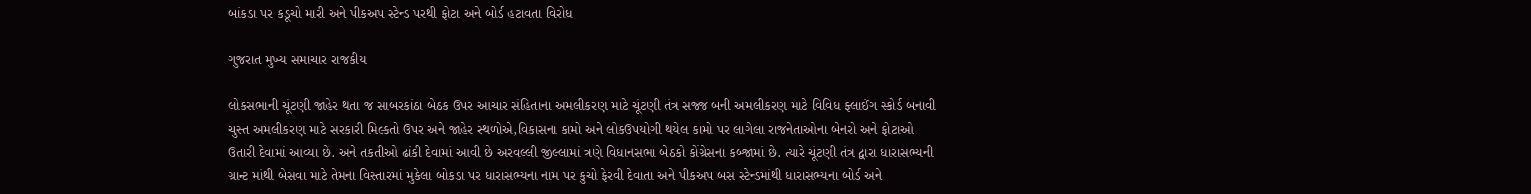બાંકડા પર કડૂચો મારી અને પીકઅપ સ્ટેન્ડ પરથી ફોટા અને બોર્ડ હટાવતા વિરોધ

ગુજરાત મુખ્ય સમાચાર રાજકીય

લોકસભાની ચૂંટણી જાહેર થતા જ સાબરકાંઠા બેઠક ઉપર આચાર સંહિતાના અમલીકરણ માટે ચૂંટણી તંત્ર સજ્જ બની અમલીકરણ માટે વિવિધ ફ્લાઈંગ સ્કોર્ડ બનાવી ચુસ્ત અમલીકરણ માટે સરકારી મિલ્કતો ઉપર અને જાહેર સ્થળોએ,વિકાસના કામો અને લોકઉપયોગી થયેલ કામો પર લાગેલા રાજનેતાઓના બેનરો અને ફોટાઓ ઉતારી દેવામાં આવ્યા છે. અને તકતીઓ ઢાંકી દેવામાં આવી છે અરવલ્લી જીલ્લામાં ત્રણે વિધાનસભા બેઠકો કોંગ્રેસના કબ્જામાં છે. ત્યારે ચૂંટણી તંત્ર દ્વારા ધારાસભ્યની ગ્રાન્ટ માંથી બેસવા માટે તેમના વિસ્તારમાં મુકેલા બોકડા પર ધારાસભ્યના નામ પર કુચો ફેરવી દેવાતા અને પીકઅપ બસ સ્ટેન્ડમાંથી ધારાસભ્યના બોર્ડ અને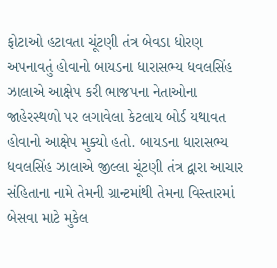ફોટાઓ હટાવતા ચૂંટણી તંત્ર બેવડા ધોરણ અપનાવતું હોવાનો બાયડના ધારાસભ્ય ધવલસિંહ ઝાલાએ આક્ષેપ કરી ભાજપના નેતાઓના જાહેરસ્થળો પર લગાવેલા કેટલાય બોર્ડ યથાવત હોવાનો આક્ષેપ મુક્યો હતો. બાયડના ધારાસભ્ય ધવલસિંહ ઝાલાએ જીલ્લા ચૂંટણી તંત્ર દ્વારા આચાર સંહિતાના નામે તેમની ગ્રાન્ટમાંથી તેમના વિસ્તારમાં બેસવા માટે મુકેલ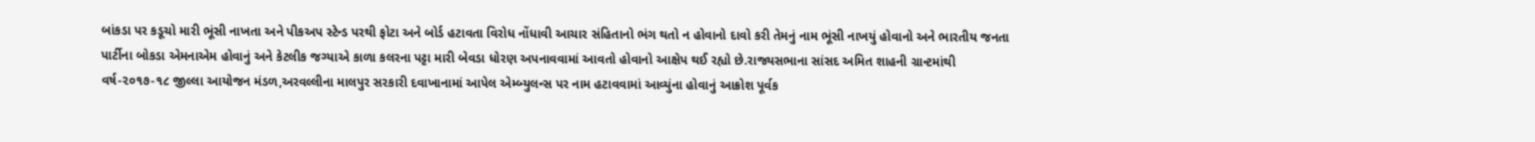બાંકડા પર કડૂચો મારી ભૂંસી નાખતા અને પીકઅપ સ્ટેન્ડ પરથી ફોટા અને બોર્ડ હટાવતા વિરોધ નોંધાવી આચાર સંહિતાનો ભંગ થતો ન હોવાનો દાવો કરી તેમનું નામ ભૂંસી નાખયું હોવાનો અને ભારતીય જનતા પાર્ટીના બોકડા એમનાએમ હોવાનું અને કેટલીક જગ્યાએ કાળા કલરના પટ્ટા મારી બેવડા ધોરણ અપનાવવામાં આવતો હોવાનો આક્ષેપ થઈ રહ્યો છે.રાજ્યસભાના સાંસદ અમિત શાહની ગ્રાન્ટમાંથી વર્ષ-૨૦૧૭-૧૮ જીલ્લા આયોજન મંડળ,અરવલ્લીના માલપુર સરકારી દવાખાનામાં આપેલ એમ્બ્યુલન્સ પર નામ હટાવવામાં આવ્યુંના હોવાનું આક્રોશ પૂર્વક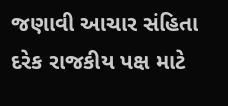જણાવી આચાર સંહિતા દરેક રાજકીય પક્ષ માટે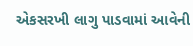એકસરખી લાગુ પાડવામાં આવેની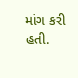માંગ કરી હતી.